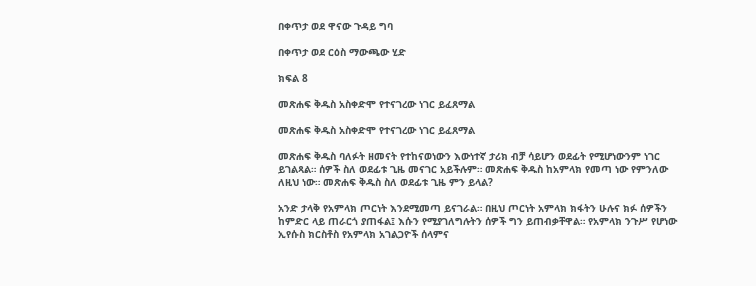በቀጥታ ወደ ዋናው ጉዳይ ግባ

በቀጥታ ወደ ርዕስ ማውጫው ሂድ

ክፍል 8

መጽሐፍ ቅዱስ አስቀድሞ የተናገረው ነገር ይፈጸማል

መጽሐፍ ቅዱስ አስቀድሞ የተናገረው ነገር ይፈጸማል

መጽሐፍ ቅዱስ ባለፉት ዘመናት የተከናወነውን እውነተኛ ታሪክ ብቻ ሳይሆን ወደፊት የሚሆነውንም ነገር ይገልጻል። ሰዎች ስለ ወደፊቱ ጊዜ መናገር አይችሉም። መጽሐፍ ቅዱስ ከአምላክ የመጣ ነው የምንለው ለዚህ ነው። መጽሐፍ ቅዱስ ስለ ወደፊቱ ጊዜ ምን ይላል?

አንድ ታላቅ የአምላክ ጦርነት እንደሚመጣ ይናገራል። በዚህ ጦርነት አምላክ ክፋትን ሁሉና ክፉ ሰዎችን ከምድር ላይ ጠራርጎ ያጠፋል፤ እሱን የሚያገለግሉትን ሰዎች ግን ይጠብቃቸዋል። የአምላክ ንጉሥ የሆነው ኢየሱስ ክርስቶስ የአምላክ አገልጋዮች ሰላምና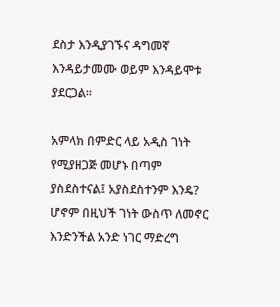ደስታ እንዲያገኙና ዳግመኛ እንዳይታመሙ ወይም እንዳይሞቱ ያደርጋል።

አምላክ በምድር ላይ አዲስ ገነት የሚያዘጋጅ መሆኑ በጣም ያስደስተናል፤ አያስደስተንም እንዴ? ሆኖም በዚህች ገነት ውስጥ ለመኖር እንድንችል አንድ ነገር ማድረግ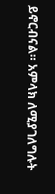ይኖርብናል። አምላክ ለሚያገለግሉት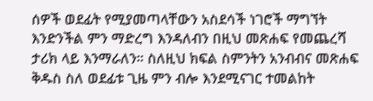ሰዎች ወደፊት የሚያመጣላቸውን አስደሳች ነገሮች ማግኘት እንድንችል ምን ማድረግ እንዳለብን በዚህ መጽሐፍ የመጨረሻ ታሪክ ላይ እንማራለን። ስለዚህ ክፍል ስምንትን አንብብና መጽሐፍ ቅዱስ ስለ ወደፊቱ ጊዜ ምን ብሎ እንደሚናገር ተመልከት